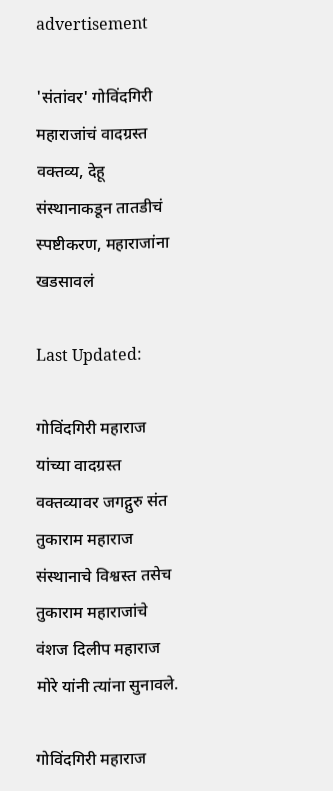advertisement

'संतांवर' गोविंदगिरी महाराजांचं वादग्रस्त वक्तव्य, देहू संस्थानाकडून तातडीचं स्पष्टीकरण, महाराजांना खडसावलं

Last Updated:

गोविंदगिरी महाराज यांच्या वादग्रस्त वक्तव्यावर जगद्गुरु संत तुकाराम महाराज संस्थानाचे विश्वस्त तसेच तुकाराम महाराजांचे वंशज दिलीप महाराज मोरे यांनी त्यांना सुनावले.

गोविंदगिरी महाराज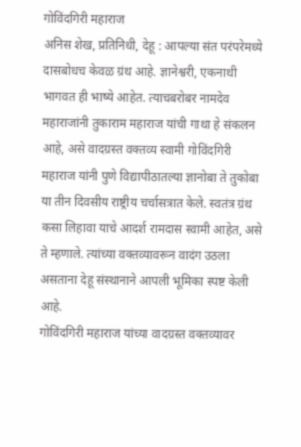गोविंदगिरी महाराज
अनिस शेख, प्रतिनिधी, देहू : आपल्या संत परंपरेमध्ये दासबोधच केवळ ग्रंथ आहे. ज्ञानेश्वरी, एकनाथी भागवत ही भाष्ये आहेत. त्याचबरोबर नामदेव महाराजांनी तुकाराम महाराज यांची गाथा हे संकलन आहे, असे वादग्रस्त वक्तव्य स्वामी गोविंदगिरी महाराज यांनी पुणे विद्यापीठातल्या ज्ञानोबा ते तुकोबा या तीन दिवसीय राष्ट्रीय चर्चासत्रात केले. स्वतंत्र ग्रंथ कसा लिहावा याचे आदर्श रामदास स्वामी आहेत, असे ते म्हणाले. त्यांच्या वक्तव्यावरून वादंग उठला असताना देहू संस्थानाने आपली भूमिका स्पष्ट केली आहे.
गोविंदगिरी महाराज यांच्या वादग्रस्त वक्तव्यावर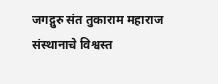जगद्गुरु संत तुकाराम महाराज संस्थानाचे विश्वस्त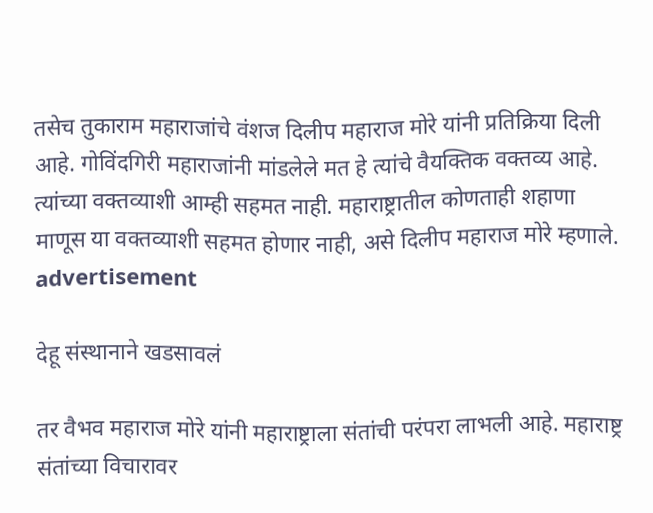तसेच तुकाराम महाराजांचे वंशज दिलीप महाराज मोरे यांनी प्रतिक्रिया दिली आहे. गोविंदगिरी महाराजांनी मांडलेले मत हे त्यांचे वैयक्तिक वक्तव्य आहे. त्यांच्या वक्तव्याशी आम्ही सहमत नाही. महाराष्ट्रातील कोणताही शहाणा माणूस या वक्तव्याशी सहमत होणार नाही, असे दिलीप महाराज मोरे म्हणाले.
advertisement

देहू संस्थानाने खडसावलं

तर वैभव महाराज मोरे यांनी महाराष्ट्राला संतांची परंपरा लाभली आहे. महाराष्ट्र संतांच्या विचारावर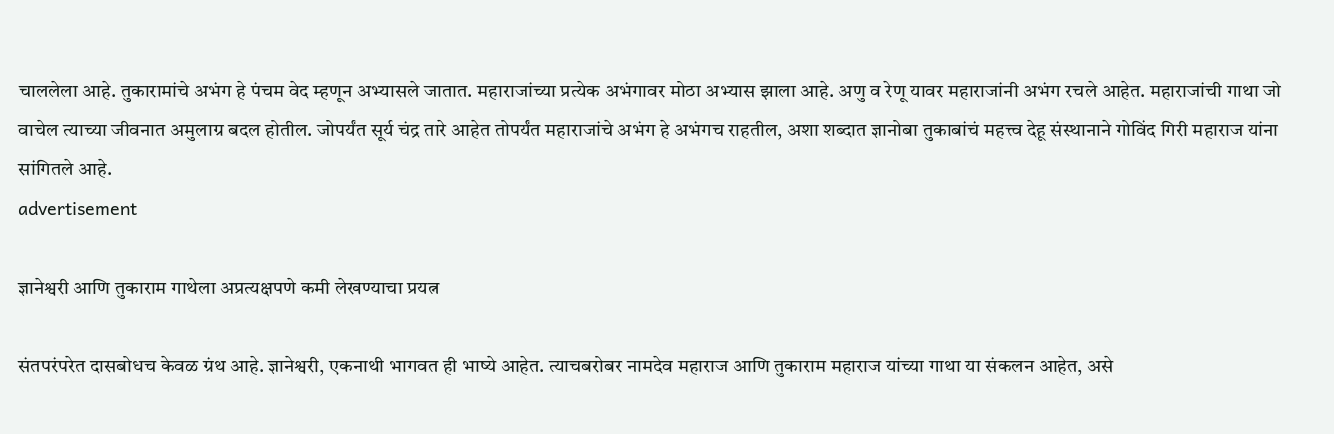चाललेला आहे. तुकारामांचे अभंग हे पंचम वेद म्हणून अभ्यासले जातात. महाराजांच्या प्रत्येक अभंगावर मोठा अभ्यास झाला आहे. अणु व रेणू यावर महाराजांनी अभंग रचले आहेत. महाराजांची गाथा जो वाचेल त्याच्या जीवनात अमुलाग्र बदल होतील. जोपर्यंत सूर्य चंद्र तारे आहेत तोपर्यंत महाराजांचे अभंग हे अभंगच राहतील, अशा शब्दात ज्ञानोबा तुकाबांचं महत्त्व देहू संस्थानाने गोविंद गिरी महाराज यांना सांगितले आहे.
advertisement

ज्ञानेश्वरी आणि तुकाराम गाथेला अप्रत्यक्षपणे कमी लेखण्याचा प्रयत्न

संतपरंपरेत दासबोधच केवळ ग्रंथ आहे. ज्ञानेश्वरी, एकनाथी भागवत ही भाष्ये आहेत. त्याचबरोबर नामदेव महाराज आणि तुकाराम महाराज यांच्या गाथा या संकलन आहेत, असे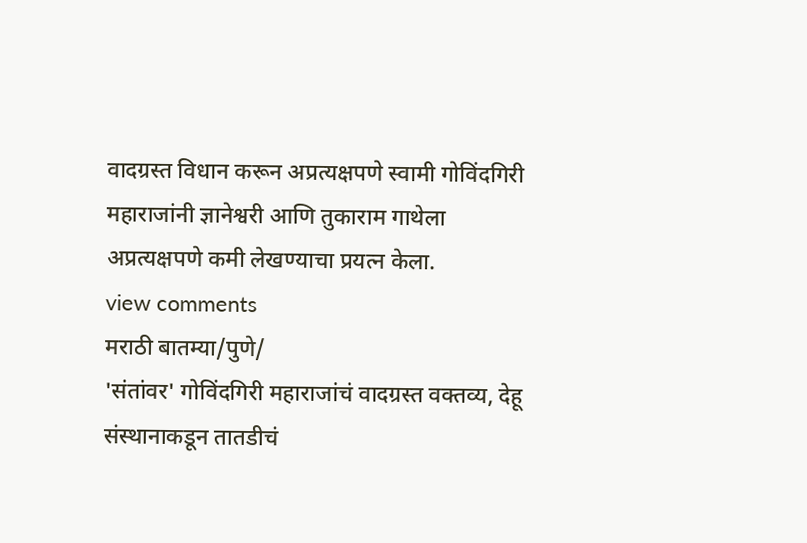वादग्रस्त विधान करून अप्रत्यक्षपणे स्वामी गोविंदगिरी महाराजांनी ज्ञानेश्वरी आणि तुकाराम गाथेला अप्रत्यक्षपणे कमी लेखण्याचा प्रयत्न केला.
view comments
मराठी बातम्या/पुणे/
'संतांवर' गोविंदगिरी महाराजांचं वादग्रस्त वक्तव्य, देहू संस्थानाकडून तातडीचं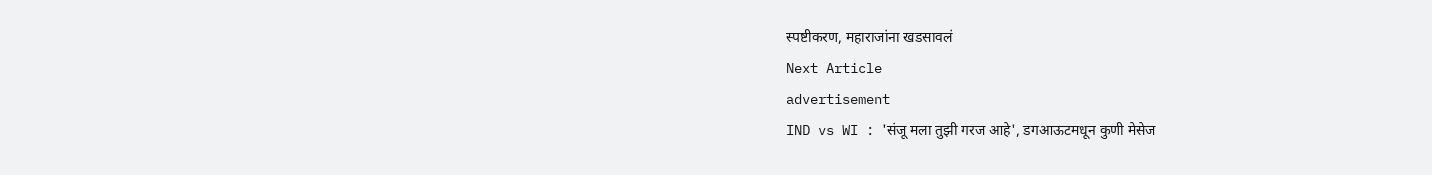स्पष्टीकरण, महाराजांना खडसावलं
Next Article
advertisement
IND vs WI : 'संजू मला तुझी गरज आहे', डगआऊटमधून कुणी मेसेज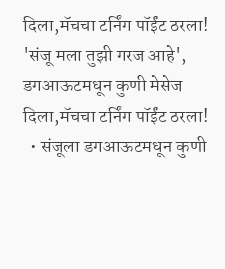दिला,मॅचचा टर्निंग पॉईंट ठरला!
'संजू मला तुझी गरज आहे', डगआऊटमधून कुणी मेसेज दिला,मॅचचा टर्निंग पॉईंट ठरला!
  • संजूला डगआऊटमधून कुणी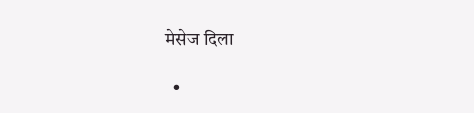मेसेज दिला

  •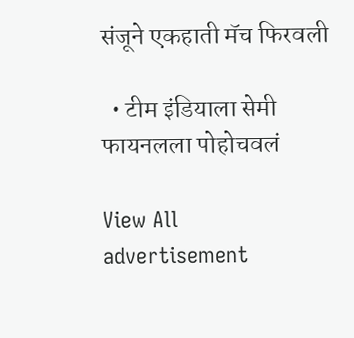संजूने एकहाती मॅच फिरवली

  • टीम इंडियाला सेमी फायनलला पोहोचवलं

View All
advertisement